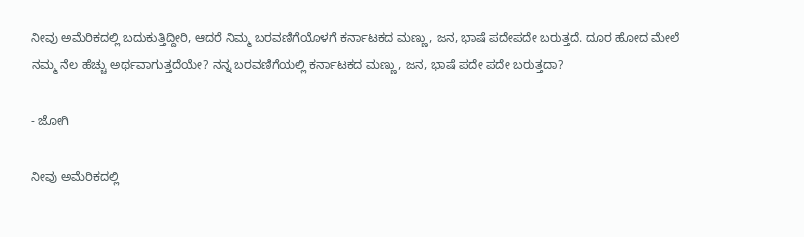ನೀವು ಅಮೆರಿಕದಲ್ಲಿ ಬದುಕುತ್ತಿದ್ದೀರಿ, ಆದರೆ ನಿಮ್ಮ ಬರವಣಿಗೆಯೊಳಗೆ ಕರ್ನಾಟಕದ ಮಣ್ಣು, ಜನ, ಭಾಷೆ ಪದೇಪದೇ ಬರುತ್ತದೆ. ದೂರ ಹೋದ ಮೇಲೆ ನಮ್ಮ ನೆಲ ಹೆಚ್ಚು ಅರ್ಥವಾಗುತ್ತದೆಯೇ? ನನ್ನ ಬರವಣಿಗೆಯಲ್ಲಿ ಕರ್ನಾಟಕದ ಮಣ್ಣು, ಜನ, ಭಾಷೆ ಪದೇ ಪದೇ ಬರುತ್ತದಾ?

- ಜೋಗಿ

ನೀವು ಅಮೆರಿಕದಲ್ಲಿ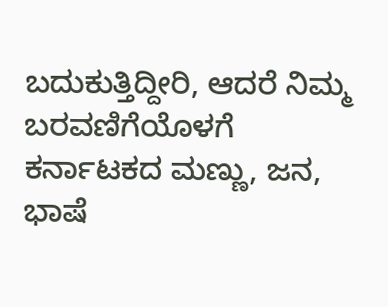ಬದುಕುತ್ತಿದ್ದೀರಿ, ಆದರೆ ನಿಮ್ಮ ಬರವಣಿಗೆಯೊಳಗೆ ಕರ್ನಾಟಕದ ಮಣ್ಣು, ಜನ, ಭಾಷೆ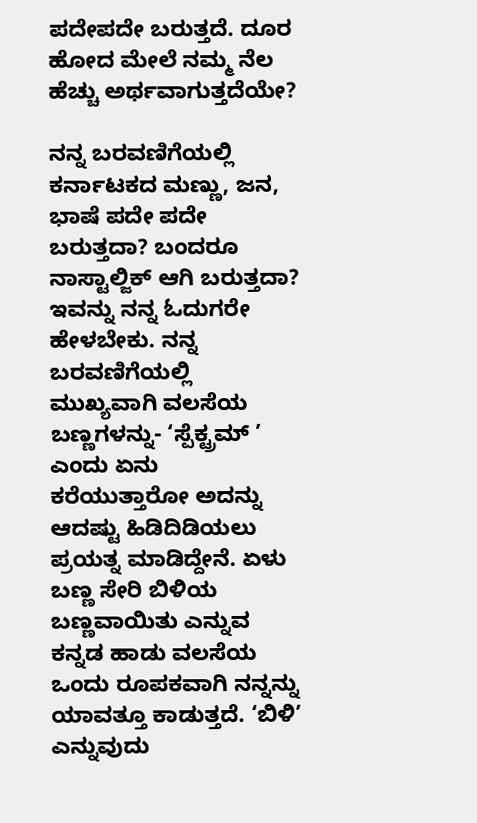ಪದೇಪದೇ ಬರುತ್ತದೆ. ದೂರ ಹೋದ ಮೇಲೆ ನಮ್ಮ ನೆಲ ಹೆಚ್ಚು ಅರ್ಥವಾಗುತ್ತದೆಯೇ?

ನನ್ನ ಬರವಣಿಗೆಯಲ್ಲಿ ಕರ್ನಾಟಕದ ಮಣ್ಣು, ಜನ, ಭಾಷೆ ಪದೇ ಪದೇ ಬರುತ್ತದಾ? ಬಂದರೂ ನಾಸ್ಟಾಲ್ಜಿಕ್ ಆಗಿ ಬರುತ್ತದಾ? ಇವನ್ನು ನನ್ನ ಓದುಗರೇ ಹೇಳಬೇಕು. ನನ್ನ ಬರವಣಿಗೆಯಲ್ಲಿ ಮುಖ್ಯವಾಗಿ ವಲಸೆಯ ಬಣ್ಣಗಳನ್ನು- ‘ಸ್ಪೆಕ್ಟ್ರಮ್ ’ ಎಂದು ಏನು ಕರೆಯುತ್ತಾರೋ ಅದನ್ನು ಆದಷ್ಟು ಹಿಡಿದಿಡಿಯಲು ಪ್ರಯತ್ನ ಮಾಡಿದ್ದೇನೆ. ಏಳು ಬಣ್ಣ ಸೇರಿ ಬಿಳಿಯ ಬಣ್ಣವಾಯಿತು ಎನ್ನುವ ಕನ್ನಡ ಹಾಡು ವಲಸೆಯ ಒಂದು ರೂಪಕವಾಗಿ ನನ್ನನ್ನು ಯಾವತ್ತೂ ಕಾಡುತ್ತದೆ. ‘ಬಿಳಿ’ ಎನ್ನುವುದು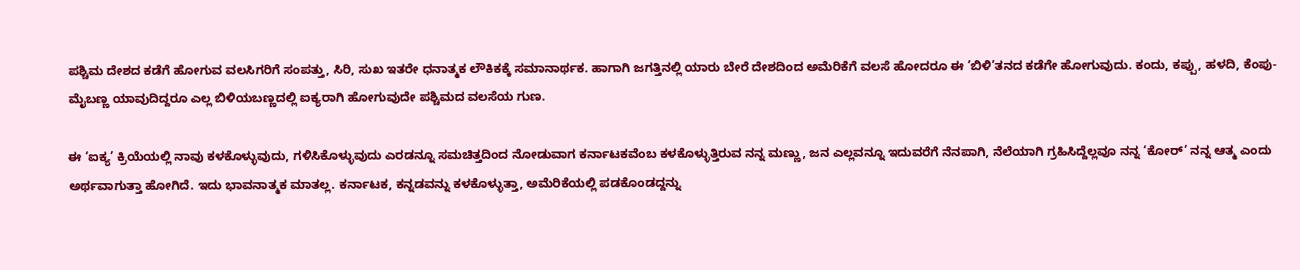ಪಶ್ಚಿಮ ದೇಶದ ಕಡೆಗೆ ಹೋಗುವ ವಲಸಿಗರಿಗೆ ಸಂಪತ್ತು, ಸಿರಿ, ಸುಖ ಇತರೇ ಧನಾತ್ಮಕ ಲೌಕಿಕಕ್ಕೆ ಸಮಾನಾರ್ಥಕ. ಹಾಗಾಗಿ ಜಗತ್ತಿನಲ್ಲಿ ಯಾರು ಬೇರೆ ದೇಶದಿಂದ ಅಮೆರಿಕೆಗೆ ವಲಸೆ ಹೋದರೂ ಈ ’ಬಿಳಿ’ತನದ ಕಡೆಗೇ ಹೋಗುವುದು. ಕಂದು, ಕಪ್ಪು, ಹಳದಿ, ಕೆಂಪು- ಮೈಬಣ್ಣ ಯಾವುದಿದ್ದರೂ ಎಲ್ಲ ಬಿಳಿಯಬಣ್ಣದಲ್ಲಿ ಐಕ್ಯರಾಗಿ ಹೋಗುವುದೇ ಪಶ್ಚಿಮದ ವಲಸೆಯ ಗುಣ.

ಈ ‘ಐಕ್ಯ’ ಕ್ರಿಯೆಯಲ್ಲಿ ನಾವು ಕಳಕೊಳ್ಳುವುದು, ಗಳಿಸಿಕೊಳ್ಳುವುದು ಎರಡನ್ನೂ ಸಮಚಿತ್ತದಿಂದ ನೋಡುವಾಗ ಕರ್ನಾಟಕವೆಂಬ ಕಳಕೊಳ್ಳುತ್ತಿರುವ ನನ್ನ ಮಣ್ಣು, ಜನ ಎಲ್ಲವನ್ನೂ ಇದುವರೆಗೆ ನೆನಪಾಗಿ, ನೆಲೆಯಾಗಿ ಗ್ರಹಿಸಿದ್ದೆಲ್ಲವೂ ನನ್ನ ‘ಕೋರ್’ ನನ್ನ ಆತ್ಮ ಎಂದು ಅರ್ಥವಾಗುತ್ತಾ ಹೋಗಿದೆ. ಇದು ಭಾವನಾತ್ಮಕ ಮಾತಲ್ಲ. ಕರ್ನಾಟಕ, ಕನ್ನಡವನ್ನು ಕಳಕೊಳ್ಳುತ್ತಾ, ಅಮೆರಿಕೆಯಲ್ಲಿ ಪಡಕೊಂಡದ್ದನ್ನು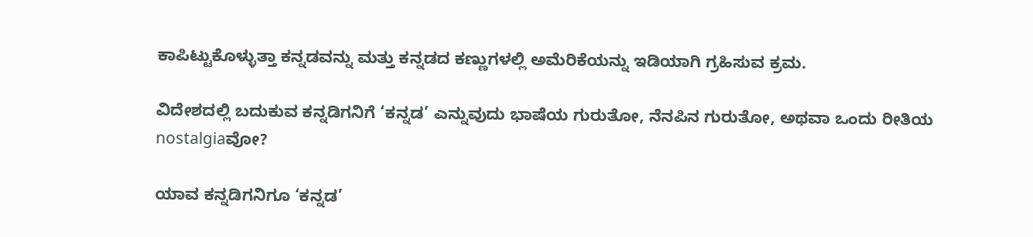ಕಾಪಿಟ್ಟುಕೊಳ್ಳುತ್ತಾ ಕನ್ನಡವನ್ನು ಮತ್ತು ಕನ್ನಡದ ಕಣ್ಣುಗಳಲ್ಲಿ ಅಮೆರಿಕೆಯನ್ನು ಇಡಿಯಾಗಿ ಗ್ರಹಿಸುವ ಕ್ರಮ.

ವಿದೇಶದಲ್ಲಿ ಬದುಕುವ ಕನ್ನಡಿಗನಿಗೆ ‘ಕನ್ನಡ’ ಎನ್ನುವುದು ಭಾಷೆಯ ಗುರುತೋ, ನೆನಪಿನ ಗುರುತೋ, ಅಥವಾ ಒಂದು ರೀತಿಯ nostalgiaವೋ?

ಯಾವ ಕನ್ನಡಿಗನಿಗೂ ‘ಕನ್ನಡ’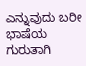ಎನ್ನುವುದು ಬರೀ ಭಾಷೆಯ ಗುರುತಾಗಿ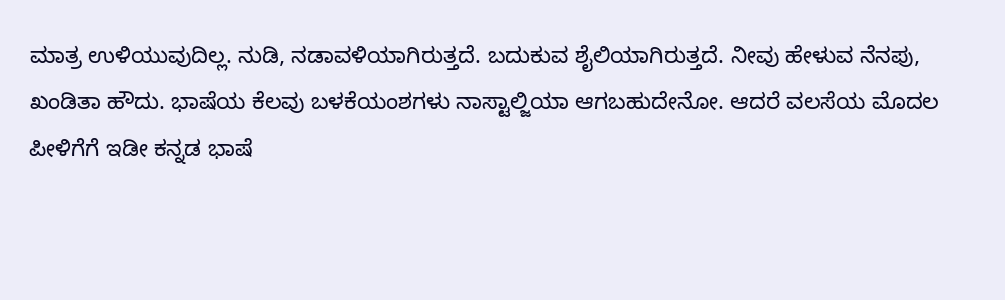ಮಾತ್ರ ಉಳಿಯುವುದಿಲ್ಲ. ನುಡಿ, ನಡಾವಳಿಯಾಗಿರುತ್ತದೆ. ಬದುಕುವ ಶೈಲಿಯಾಗಿರುತ್ತದೆ. ನೀವು ಹೇಳುವ ನೆನಪು, ಖಂಡಿತಾ ಹೌದು. ಭಾಷೆಯ ಕೆಲವು ಬಳಕೆಯಂಶಗಳು ನಾಸ್ಟಾಲ್ಜಿಯಾ ಆಗಬಹುದೇನೋ. ಆದರೆ ವಲಸೆಯ ಮೊದಲ ಪೀಳಿಗೆಗೆ ಇಡೀ ಕನ್ನಡ ಭಾಷೆ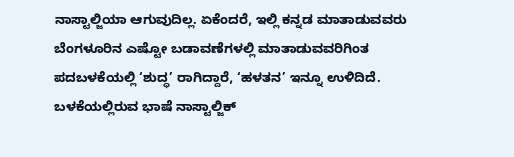ನಾಸ್ಟಾಲ್ಜಿಯಾ ಆಗುವುದಿಲ್ಲ. ಏಕೆಂದರೆ, ಇಲ್ಲಿ ಕನ್ನಡ ಮಾತಾಡುವವರು ಬೆಂಗಳೂರಿನ ಎಷ್ಟೋ ಬಡಾವಣೆಗಳಲ್ಲಿ ಮಾತಾಡುವವರಿಗಿಂತ ಪದಬಳಕೆಯಲ್ಲಿ ‘ಶುದ್ಧ’ ರಾಗಿದ್ದಾರೆ, ‘ಹಳತನ’ ಇನ್ನೂ ಉಳಿದಿದೆ. ಬಳಕೆಯಲ್ಲಿರುವ ಭಾಷೆ ನಾಸ್ಟಾಲ್ಜಿಕ್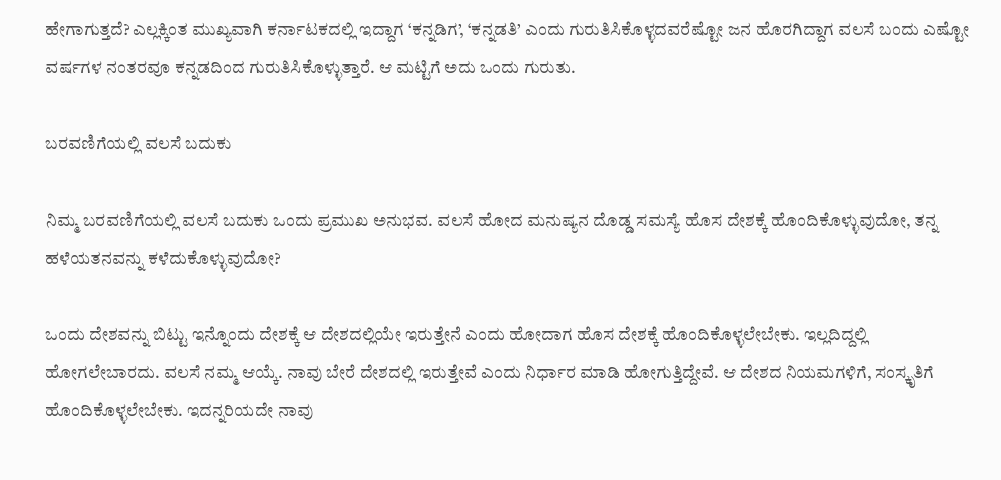ಹೇಗಾಗುತ್ತದೆ? ಎಲ್ಲಕ್ಕಿಂತ ಮುಖ್ಯವಾಗಿ ಕರ್ನಾಟಕದಲ್ಲಿ ಇದ್ದಾಗ ‘ಕನ್ನಡಿಗ’, ‘ಕನ್ನಡತಿ’ ಎಂದು ಗುರುತಿಸಿಕೊಳ್ಳದವರೆಷ್ಟೋ ಜನ ಹೊರಗಿದ್ದಾಗ ವಲಸೆ ಬಂದು ಎಷ್ಟೋ ವರ್ಷಗಳ ನಂತರವೂ ಕನ್ನಡದಿಂದ ಗುರುತಿಸಿಕೊಳ್ಳುತ್ತಾರೆ. ಆ ಮಟ್ಟಿಗೆ ಅದು ಒಂದು ಗುರುತು.

ಬರವಣಿಗೆಯಲ್ಲಿ ವಲಸೆ ಬದುಕು

ನಿಮ್ಮ ಬರವಣಿಗೆಯಲ್ಲಿ ವಲಸೆ ಬದುಕು ಒಂದು ಪ್ರಮುಖ ಅನುಭವ. ವಲಸೆ ಹೋದ ಮನುಷ್ಯನ ದೊಡ್ಡ ಸಮಸ್ಯೆ ಹೊಸ ದೇಶಕ್ಕೆ ಹೊಂದಿಕೊಳ್ಳುವುದೋ, ತನ್ನ ಹಳೆಯತನವನ್ನು ಕಳೆದುಕೊಳ್ಳುವುದೋ?

ಒಂದು ದೇಶವನ್ನು ಬಿಟ್ಟು ಇನ್ನೊಂದು ದೇಶಕ್ಕೆ ಆ ದೇಶದಲ್ಲಿಯೇ ಇರುತ್ತೇನೆ ಎಂದು ಹೋದಾಗ ಹೊಸ ದೇಶಕ್ಕೆ ಹೊಂದಿಕೊಳ್ಳಲೇಬೇಕು. ಇಲ್ಲದಿದ್ದಲ್ಲಿ ಹೋಗಲೇಬಾರದು. ವಲಸೆ ನಮ್ಮ ಆಯ್ಕೆ. ನಾವು ಬೇರೆ ದೇಶದಲ್ಲಿ ಇರುತ್ತೇವೆ ಎಂದು ನಿರ್ಧಾರ ಮಾಡಿ ಹೋಗುತ್ತಿದ್ದೇವೆ. ಆ ದೇಶದ ನಿಯಮಗಳಿಗೆ, ಸಂಸ್ಕೃತಿಗೆ ಹೊಂದಿಕೊಳ್ಳಲೇಬೇಕು. ಇದನ್ನರಿಯದೇ ನಾವು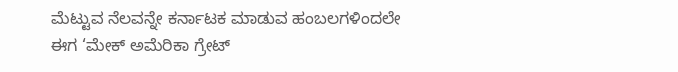ಮೆಟ್ಟುವ ನೆಲವನ್ನೇ ಕರ್ನಾಟಕ ಮಾಡುವ ಹಂಬಲಗಳಿಂದಲೇ ಈಗ ‘ಮೇಕ್ ಅಮೆರಿಕಾ ಗ್ರೇಟ್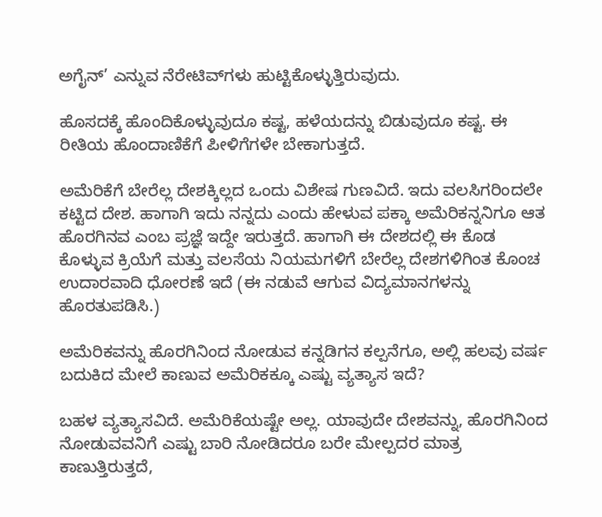ಅಗೈನ್’ ಎನ್ನುವ ನೆರೇಟಿವ್‍ಗಳು ಹುಟ್ಟಿಕೊಳ್ಳುತ್ತಿರುವುದು.

ಹೊಸದಕ್ಕೆ ಹೊಂದಿಕೊಳ್ಳುವುದೂ ಕಷ್ಟ, ಹಳೆಯದನ್ನು ಬಿಡುವುದೂ ಕಷ್ಟ. ಈ ರೀತಿಯ ಹೊಂದಾಣಿಕೆಗೆ ಪೀಳಿಗೆಗಳೇ ಬೇಕಾಗುತ್ತದೆ.

ಅಮೆರಿಕೆಗೆ ಬೇರೆಲ್ಲ ದೇಶಕ್ಕಿಲ್ಲದ ಒಂದು ವಿಶೇಷ ಗುಣವಿದೆ. ಇದು ವಲಸಿಗರಿಂದಲೇ ಕಟ್ಟಿದ ದೇಶ. ಹಾಗಾಗಿ ಇದು ನನ್ನದು ಎಂದು ಹೇಳುವ ಪಕ್ಕಾ ಅಮೆರಿಕನ್ನನಿಗೂ ಆತ ಹೊರಗಿನವ ಎಂಬ ಪ್ರಜ್ಞೆ ಇದ್ದೇ ಇರುತ್ತದೆ. ಹಾಗಾಗಿ ಈ ದೇಶದಲ್ಲಿ ಈ ಕೊಡ ಕೊಳ್ಳುವ ಕ್ರಿಯೆಗೆ ಮತ್ತು ವಲಸೆಯ ನಿಯಮಗಳಿಗೆ ಬೇರೆಲ್ಲ ದೇಶಗಳಿಗಿಂತ ಕೊಂಚ ಉದಾರವಾದಿ ಧೋರಣೆ ಇದೆ (ಈ ನಡುವೆ ಆಗುವ ವಿದ್ಯಮಾನಗಳನ್ನು ಹೊರತುಪಡಿಸಿ.)

ಅಮೆರಿಕವನ್ನು ಹೊರಗಿನಿಂದ ನೋಡುವ ಕನ್ನಡಿಗನ ಕಲ್ಪನೆಗೂ, ಅಲ್ಲಿ ಹಲವು ವರ್ಷ ಬದುಕಿದ ಮೇಲೆ ಕಾಣುವ ಅಮೆರಿಕಕ್ಕೂ ಎಷ್ಟು ವ್ಯತ್ಯಾಸ ಇದೆ?

ಬಹಳ ವ್ಯತ್ಯಾಸವಿದೆ. ಅಮೆರಿಕೆಯಷ್ಟೇ ಅಲ್ಲ. ಯಾವುದೇ ದೇಶವನ್ನು, ಹೊರಗಿನಿಂದ ನೋಡುವವನಿಗೆ ಎಷ್ಟು ಬಾರಿ ನೋಡಿದರೂ ಬರೇ ಮೇಲ್ಪದರ ಮಾತ್ರ ಕಾಣುತ್ತಿರುತ್ತದೆ,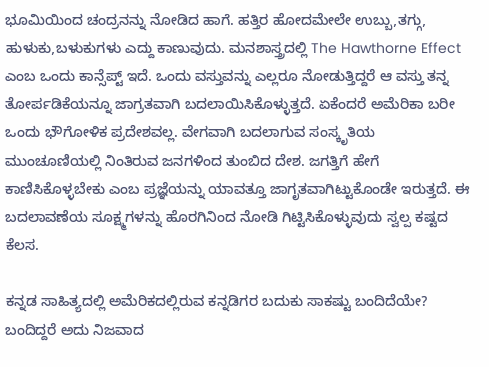ಭೂಮಿಯಿಂದ ಚಂದ್ರನನ್ನು ನೋಡಿದ ಹಾಗೆ. ಹತ್ತಿರ ಹೋದಮೇಲೇ ಉಬ್ಬು,ತಗ್ಗು, ಹುಳುಕು,ಬಳುಕುಗಳು ಎದ್ದು ಕಾಣುವುದು. ಮನಶಾಸ್ತ್ರದಲ್ಲಿ The Hawthorne Effect ಎಂಬ ಒಂದು ಕಾನ್ಸೆಪ್ಟ್ ಇದೆ. ಒಂದು ವಸ್ತುವನ್ನು ಎಲ್ಲರೂ ನೋಡುತ್ತಿದ್ದರೆ ಆ ವಸ್ತು ತನ್ನ ತೋರ್ಪಡಿಕೆಯನ್ನೂ ಜಾಗ್ರತವಾಗಿ ಬದಲಾಯಿಸಿಕೊಳ್ಳುತ್ತದೆ. ಏಕೆಂದರೆ ಅಮೆರಿಕಾ ಬರೀ ಒಂದು ಭೌಗೋಳಿಕ ಪ್ರದೇಶವಲ್ಲ. ವೇಗವಾಗಿ ಬದಲಾಗುವ ಸಂಸ್ಕೃತಿಯ ಮುಂಚೂಣಿಯಲ್ಲಿ ನಿಂತಿರುವ ಜನಗಳಿಂದ ತುಂಬಿದ ದೇಶ. ಜಗತ್ತಿಗೆ ಹೇಗೆ ಕಾಣಿಸಿಕೊಳ್ಳಬೇಕು ಎಂಬ ಪ್ರಜ್ಞೆಯನ್ನು ಯಾವತ್ತೂ ಜಾಗೃತವಾಗಿಟ್ಟುಕೊಂಡೇ ಇರುತ್ತದೆ. ಈ ಬದಲಾವಣೆಯ ಸೂಕ್ಷ್ಮಗಳನ್ನು ಹೊರಗಿನಿಂದ ನೋಡಿ ಗಿಟ್ಟಿಸಿಕೊಳ್ಳುವುದು ಸ್ವಲ್ಪ ಕಷ್ಟದ ಕೆಲಸ.

ಕನ್ನಡ ಸಾಹಿತ್ಯದಲ್ಲಿ ಅಮೆರಿಕದಲ್ಲಿರುವ ಕನ್ನಡಿಗರ ಬದುಕು ಸಾಕಷ್ಟು ಬಂದಿದೆಯೇ? ಬಂದಿದ್ದರೆ ಅದು ನಿಜವಾದ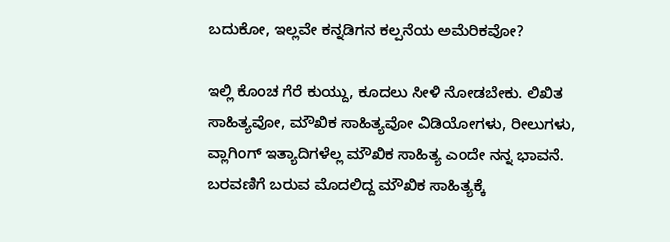ಬದುಕೋ, ಇಲ್ಲವೇ ಕನ್ನಡಿಗನ ಕಲ್ಪನೆಯ ಅಮೆರಿಕವೋ?

ಇಲ್ಲಿ ಕೊಂಚ ಗೆರೆ ಕುಯ್ದು, ಕೂದಲು ಸೀಳಿ ನೋಡಬೇಕು. ಲಿಖಿತ ಸಾಹಿತ್ಯವೋ, ಮೌಖಿಕ ಸಾಹಿತ್ಯವೋ ವಿಡಿಯೋಗಳು, ರೀಲುಗಳು, ವ್ಲಾಗಿಂಗ್ ಇತ್ಯಾದಿಗಳೆಲ್ಲ ಮೌಖಿಕ ಸಾಹಿತ್ಯ ಎಂದೇ ನನ್ನ ಭಾವನೆ. ಬರವಣಿಗೆ ಬರುವ ಮೊದಲಿದ್ದ ಮೌಖಿಕ ಸಾಹಿತ್ಯಕ್ಕೆ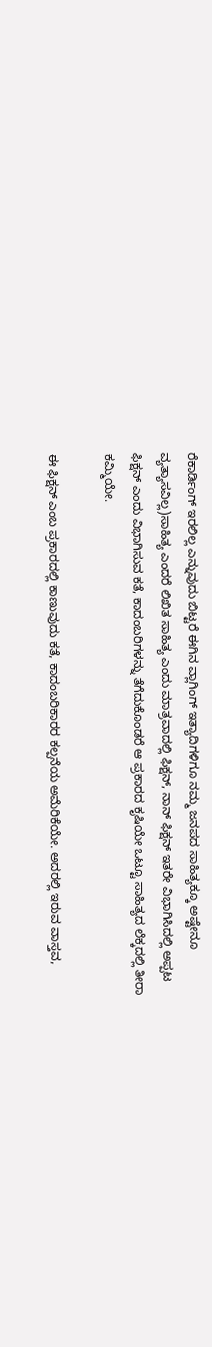ರೆಕಾರ್ಡಿಂಗ್ ಇರಲಿಲ್ಲ ಎನ್ನುವುದು ಬಿಟ್ಟರೆ ಈಗಿನ ವ್ಲಾಗಿಂಗ್ ಇತ್ಯಾದಿಗಳಿಗೂ ನಮ್ಮ ಜನಪದ ಸಾಹಿತ್ಯಕ್ಕೂ ಅಷ್ಟೇನೂ ವ್ಯತ್ಯಾಸವಿಲ್ಲ)ಸಾಹಿತ್ಯ ಎಂದರೆ ಲಿಖಿತ ಸಾಹಿತ್ಯ ಎಂದು ಮಾತ್ರವಾದಲ್ಲಿ ಫಿಕ್ಷನ್, ನಾನ್ ಫಿಕ್ಷನ್ ಇತರೇ ವಿಭಾಗಿಸಿದಲ್ಲಿ ಅಪ್ಪಟ ಫಿಕ್ಷನ್ ಎಂದು ವಿಭಾಗಿಸುವ ಕತೆ, ಕಾದಂಬರಿಗಳನ್ನು ತೆಗೆದುಕೊಂಡರೆ ಆ ಪ್ರಕಾರದ ಕೃಷಿಯೇ ಒಟ್ಟೂ ಸಾಹಿತ್ಯದ ಲೆಕ್ಕದಲ್ಲಿ ತೀರಾ ಕಮ್ಮಿಯೇ.

ಈ ಫಿಕ್ಷನ್ ಎಂಬ ಪ್ರಕಾರದಲ್ಲಿ ಕಾಣುವುದು ಕತೆ, ಕಾದಂಬರಿಕಾರರ ಕಲ್ಪನೆಯ ಅಮೆರಿಕೆಯೇ. ಅದರಲ್ಲಿ ಇರುವ ವಾಸ್ತವ,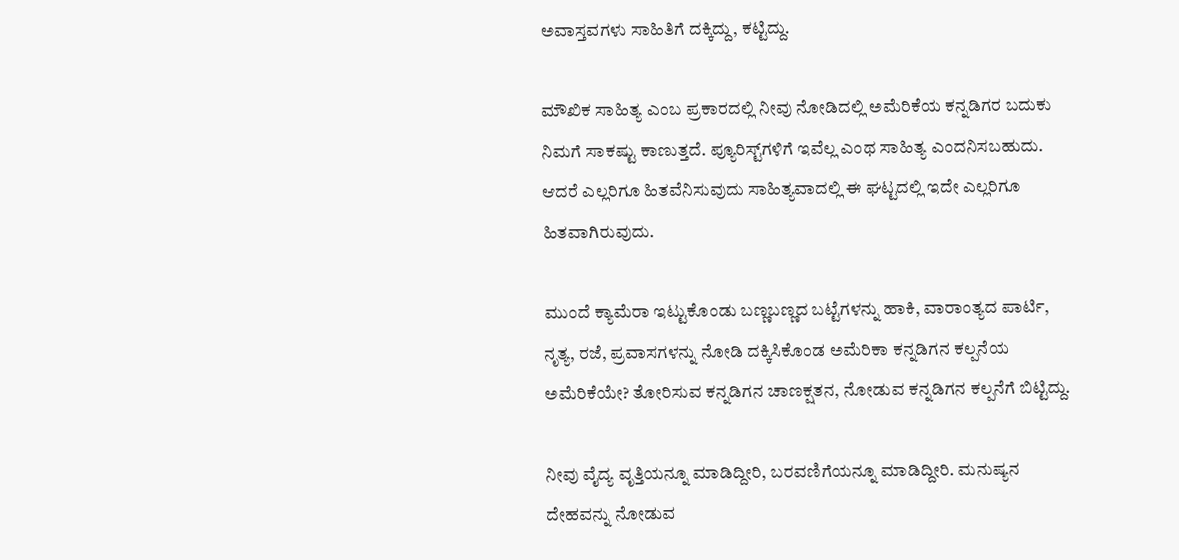ಅವಾಸ್ತವಗಳು ಸಾಹಿತಿಗೆ ದಕ್ಕಿದ್ದು, ಕಟ್ಟಿದ್ದು.

ಮೌಖಿಕ ಸಾಹಿತ್ಯ ಎಂಬ ಪ್ರಕಾರದಲ್ಲಿ ನೀವು ನೋಡಿದಲ್ಲಿ ಅಮೆರಿಕೆಯ ಕನ್ನಡಿಗರ ಬದುಕು ನಿಮಗೆ ಸಾಕಷ್ಟು ಕಾಣುತ್ತದೆ. ಪ್ಯೂರಿಸ್ಟ್‌ಗಳಿಗೆ ಇವೆಲ್ಲ ಎಂಥ ಸಾಹಿತ್ಯ ಎಂದನಿಸಬಹುದು. ಆದರೆ ಎಲ್ಲರಿಗೂ ಹಿತವೆನಿಸುವುದು ಸಾಹಿತ್ಯವಾದಲ್ಲಿ ಈ ಘಟ್ಟದಲ್ಲಿ ಇದೇ ಎಲ್ಲರಿಗೂ ಹಿತವಾಗಿರುವುದು.

ಮುಂದೆ ಕ್ಯಾಮೆರಾ ಇಟ್ಟುಕೊಂಡು ಬಣ್ಣಬಣ್ಣದ ಬಟ್ಟೆಗಳನ್ನು ಹಾಕಿ, ವಾರಾಂತ್ಯದ ಪಾರ್ಟಿ, ನೃತ್ಯ, ರಜೆ, ಪ್ರವಾಸಗಳನ್ನು ನೋಡಿ ದಕ್ಕಿಸಿಕೊಂಡ ಅಮೆರಿಕಾ ಕನ್ನಡಿಗನ ಕಲ್ಪನೆಯ ಅಮೆರಿಕೆಯೇ? ತೋರಿಸುವ ಕನ್ನಡಿಗನ ಚಾಣಕ್ಷತನ, ನೋಡುವ ಕನ್ನಡಿಗನ ಕಲ್ಪನೆಗೆ ಬಿಟ್ಟಿದ್ದು.

ನೀವು ವೈದ್ಯ ವೃತ್ತಿಯನ್ನೂ ಮಾಡಿದ್ದೀರಿ, ಬರವಣಿಗೆಯನ್ನೂ ಮಾಡಿದ್ದೀರಿ. ಮನುಷ್ಯನ ದೇಹವನ್ನು ನೋಡುವ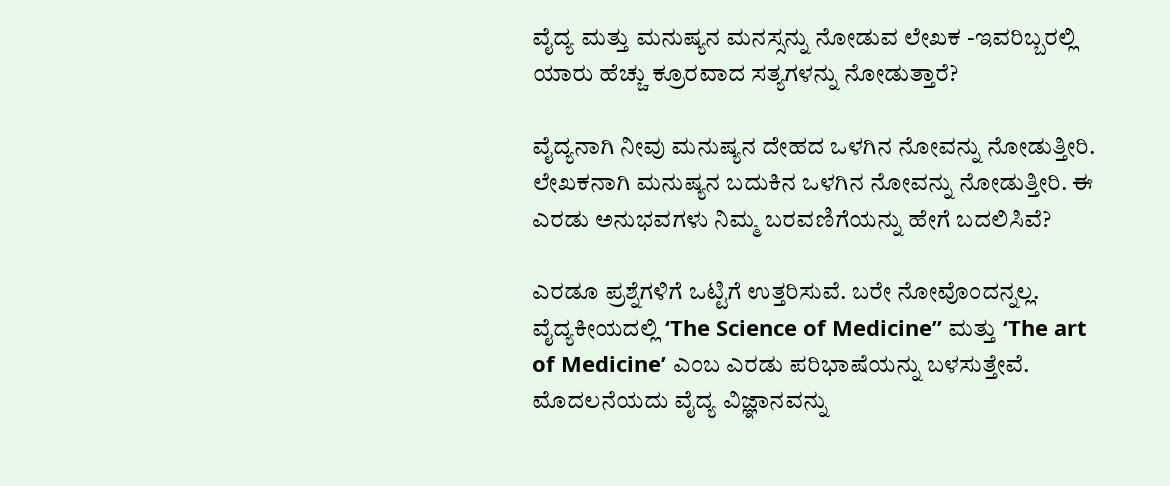ವೈದ್ಯ ಮತ್ತು ಮನುಷ್ಯನ ಮನಸ್ಸನ್ನು ನೋಡುವ ಲೇಖಕ -ಇವರಿಬ್ಬರಲ್ಲಿ ಯಾರು ಹೆಚ್ಚು ಕ್ರೂರವಾದ ಸತ್ಯಗಳನ್ನು ನೋಡುತ್ತಾರೆ?

ವೈದ್ಯನಾಗಿ ನೀವು ಮನುಷ್ಯನ ದೇಹದ ಒಳಗಿನ ನೋವನ್ನು ನೋಡುತ್ತೀರಿ. ಲೇಖಕನಾಗಿ ಮನುಷ್ಯನ ಬದುಕಿನ ಒಳಗಿನ ನೋವನ್ನು ನೋಡುತ್ತೀರಿ. ಈ ಎರಡು ಅನುಭವಗಳು ನಿಮ್ಮ ಬರವಣಿಗೆಯನ್ನು ಹೇಗೆ ಬದಲಿಸಿವೆ?

ಎರಡೂ ಪ್ರಶ್ನೆಗಳಿಗೆ ಒಟ್ಟಿಗೆ ಉತ್ತರಿಸುವೆ. ಬರೇ ನೋವೊಂದನ್ನಲ್ಲ. ವೈದ್ಯಕೀಯದಲ್ಲಿ ‘The Science of Medicine” ಮತ್ತು ‘The art of Medicine’ ಎಂಬ ಎರಡು ಪರಿಭಾಷೆಯನ್ನು ಬಳಸುತ್ತೇವೆ. ಮೊದಲನೆಯದು ವೈದ್ಯ ವಿಜ್ಞಾನವನ್ನು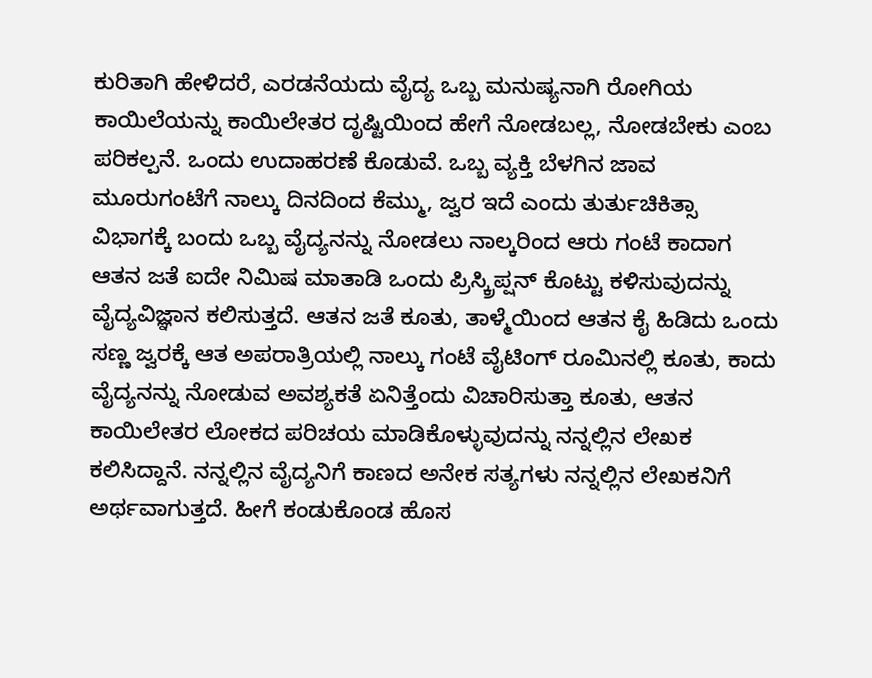ಕುರಿತಾಗಿ ಹೇಳಿದರೆ, ಎರಡನೆಯದು ವೈದ್ಯ ಒಬ್ಬ ಮನುಷ್ಯನಾಗಿ ರೋಗಿಯ ಕಾಯಿಲೆಯನ್ನು ಕಾಯಿಲೇತರ ದೃಷ್ಟಿಯಿಂದ ಹೇಗೆ ನೋಡಬಲ್ಲ, ನೋಡಬೇಕು ಎಂಬ ಪರಿಕಲ್ಪನೆ. ಒಂದು ಉದಾಹರಣೆ ಕೊಡುವೆ. ಒಬ್ಬ ವ್ಯಕ್ತಿ ಬೆಳಗಿನ ಜಾವ ಮೂರುಗಂಟೆಗೆ ನಾಲ್ಕು ದಿನದಿಂದ ಕೆಮ್ಮು, ಜ್ವರ ಇದೆ ಎಂದು ತುರ್ತುಚಿಕಿತ್ಸಾ ವಿಭಾಗಕ್ಕೆ ಬಂದು ಒಬ್ಬ ವೈದ್ಯನನ್ನು ನೋಡಲು ನಾಲ್ಕರಿಂದ ಆರು ಗಂಟೆ ಕಾದಾಗ ಆತನ ಜತೆ ಐದೇ ನಿಮಿಷ ಮಾತಾಡಿ ಒಂದು ಪ್ರಿಸ್ಕ್ರಿಪ್ಷನ್ ಕೊಟ್ಟು ಕಳಿಸುವುದನ್ನು ವೈದ್ಯವಿಜ್ಞಾನ ಕಲಿಸುತ್ತದೆ. ಆತನ ಜತೆ ಕೂತು, ತಾಳ್ಮೆಯಿಂದ ಆತನ ಕೈ ಹಿಡಿದು ಒಂದು ಸಣ್ಣ ಜ್ವರಕ್ಕೆ ಆತ ಅಪರಾತ್ರಿಯಲ್ಲಿ ನಾಲ್ಕು ಗಂಟೆ ವೈಟಿಂಗ್ ರೂಮಿನಲ್ಲಿ ಕೂತು, ಕಾದು ವೈದ್ಯನನ್ನು ನೋಡುವ ಅವಶ್ಯಕತೆ ಏನಿತ್ತೆಂದು ವಿಚಾರಿಸುತ್ತಾ ಕೂತು, ಆತನ ಕಾಯಿಲೇತರ ಲೋಕದ ಪರಿಚಯ ಮಾಡಿಕೊಳ್ಳುವುದನ್ನು ನನ್ನಲ್ಲಿನ ಲೇಖಕ ಕಲಿಸಿದ್ದಾನೆ. ನನ್ನಲ್ಲಿನ ವೈದ್ಯನಿಗೆ ಕಾಣದ ಅನೇಕ ಸತ್ಯಗಳು ನನ್ನಲ್ಲಿನ ಲೇಖಕನಿಗೆ ಅರ್ಥವಾಗುತ್ತದೆ. ಹೀಗೆ ಕಂಡುಕೊಂಡ ಹೊಸ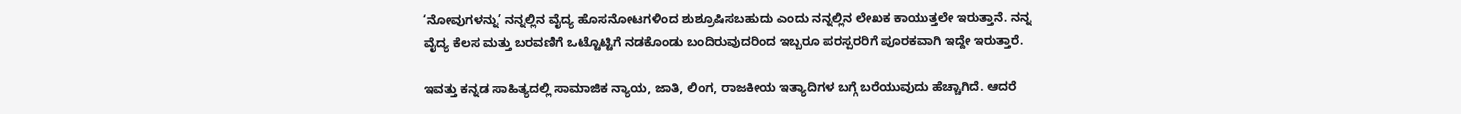‘ನೋವುಗಳನ್ನು’ ನನ್ನಲ್ಲಿನ ವೈದ್ಯ ಹೊಸನೋಟಗಳಿಂದ ಶುಶ್ರೂಷಿಸಬಹುದು ಎಂದು ನನ್ನಲ್ಲಿನ ಲೇಖಕ ಕಾಯುತ್ತಲೇ ಇರುತ್ತಾನೆ. ನನ್ನ ವೈದ್ಯ ಕೆಲಸ ಮತ್ತು ಬರವಣಿಗೆ ಒಟ್ಟೊಟ್ಟಿಗೆ ನಡಕೊಂಡು ಬಂದಿರುವುದರಿಂದ ಇಬ್ಬರೂ ಪರಸ್ಪರರಿಗೆ ಪೂರಕವಾಗಿ ಇದ್ದೇ ಇರುತ್ತಾರೆ.

ಇವತ್ತು ಕನ್ನಡ ಸಾಹಿತ್ಯದಲ್ಲಿ ಸಾಮಾಜಿಕ ನ್ಯಾಯ, ಜಾತಿ, ಲಿಂಗ, ರಾಜಕೀಯ ಇತ್ಯಾದಿಗಳ ಬಗ್ಗೆ ಬರೆಯುವುದು ಹೆಚ್ಚಾಗಿದೆ. ಆದರೆ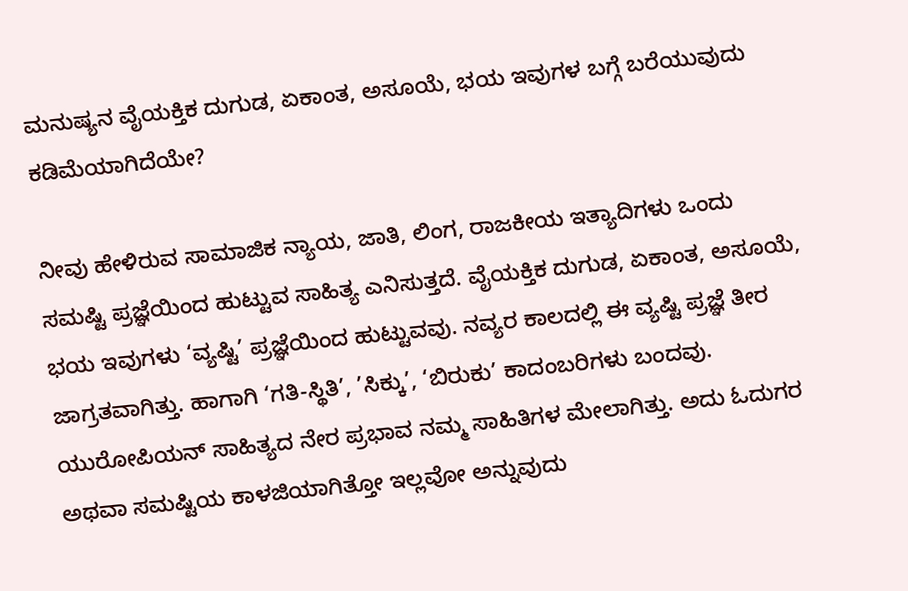ಮನುಷ್ಯನ ವೈಯಕ್ತಿಕ ದುಗುಡ, ಏಕಾಂತ, ಅಸೂಯೆ, ಭಯ ಇವುಗಳ ಬಗ್ಗೆ ಬರೆಯುವುದು ಕಡಿಮೆಯಾಗಿದೆಯೇ?

ನೀವು ಹೇಳಿರುವ ಸಾಮಾಜಿಕ ನ್ಯಾಯ, ಜಾತಿ, ಲಿಂಗ, ರಾಜಕೀಯ ಇತ್ಯಾದಿಗಳು ಒಂದು ಸಮಷ್ಟಿ ಪ್ರಜ್ಞೆಯಿಂದ ಹುಟ್ಟುವ ಸಾಹಿತ್ಯ ಎನಿಸುತ್ತದೆ. ವೈಯಕ್ತಿಕ ದುಗುಡ, ಏಕಾಂತ, ಅಸೂಯೆ, ಭಯ ಇವುಗಳು ‘ವ್ಯಷ್ಟಿ’ ಪ್ರಜ್ಞೆಯಿಂದ ಹುಟ್ಟುವವು. ನವ್ಯರ ಕಾಲದಲ್ಲಿ ಈ ವ್ಯಷ್ಟಿ ಪ್ರಜ್ಞೆ ತೀರ ಜಾಗ್ರತವಾಗಿತ್ತು. ಹಾಗಾಗಿ ‘ಗತಿ-ಸ್ಥಿತಿ’, ’ಸಿಕ್ಕು’, ‘ಬಿರುಕು’ ಕಾದಂಬರಿಗಳು ಬಂದವು. ಯುರೋಪಿಯನ್ ಸಾಹಿತ್ಯದ ನೇರ ಪ್ರಭಾವ ನಮ್ಮ ಸಾಹಿತಿಗಳ ಮೇಲಾಗಿತ್ತು. ಅದು ಓದುಗರ ಅಥವಾ ಸಮಷ್ಟಿಯ ಕಾಳಜಿಯಾಗಿತ್ತೋ ಇಲ್ಲವೋ ಅನ್ನುವುದು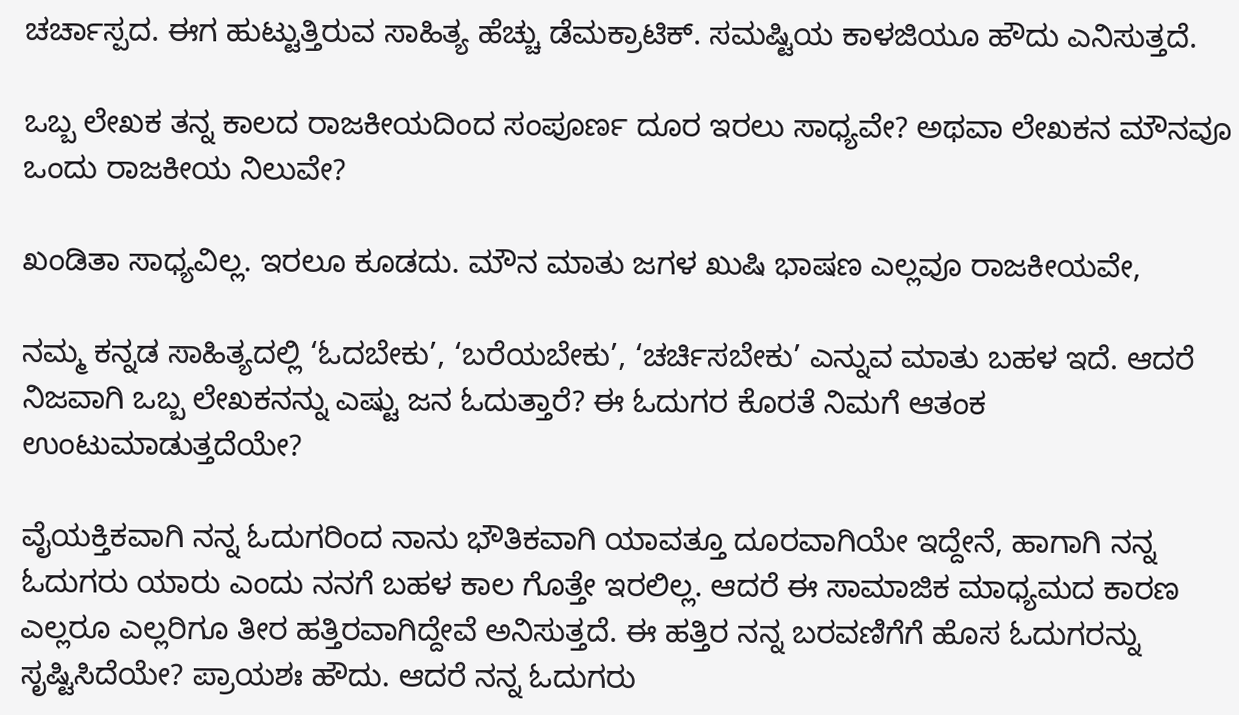ಚರ್ಚಾಸ್ಪದ. ಈಗ ಹುಟ್ಟುತ್ತಿರುವ ಸಾಹಿತ್ಯ ಹೆಚ್ಚು ಡೆಮಕ್ರಾಟಿಕ್. ಸಮಷ್ಟಿಯ ಕಾಳಜಿಯೂ ಹೌದು ಎನಿಸುತ್ತದೆ.

ಒಬ್ಬ ಲೇಖಕ ತನ್ನ ಕಾಲದ ರಾಜಕೀಯದಿಂದ ಸಂಪೂರ್ಣ ದೂರ ಇರಲು ಸಾಧ್ಯವೇ? ಅಥವಾ ಲೇಖಕನ ಮೌನವೂ ಒಂದು ರಾಜಕೀಯ ನಿಲುವೇ?

ಖಂಡಿತಾ ಸಾಧ್ಯವಿಲ್ಲ. ಇರಲೂ ಕೂಡದು. ಮೌನ ಮಾತು ಜಗಳ ಖುಷಿ ಭಾಷಣ ಎಲ್ಲವೂ ರಾಜಕೀಯವೇ,

ನಮ್ಮ ಕನ್ನಡ ಸಾಹಿತ್ಯದಲ್ಲಿ ‘ಓದಬೇಕು’, ‘ಬರೆಯಬೇಕು’, ‘ಚರ್ಚಿಸಬೇಕು’ ಎನ್ನುವ ಮಾತು ಬಹಳ ಇದೆ. ಆದರೆ ನಿಜವಾಗಿ ಒಬ್ಬ ಲೇಖಕನನ್ನು ಎಷ್ಟು ಜನ ಓದುತ್ತಾರೆ? ಈ ಓದುಗರ ಕೊರತೆ ನಿಮಗೆ ಆತಂಕ ಉಂಟುಮಾಡುತ್ತದೆಯೇ?

ವೈಯಕ್ತಿಕವಾಗಿ ನನ್ನ ಓದುಗರಿಂದ ನಾನು ಭೌತಿಕವಾಗಿ ಯಾವತ್ತೂ ದೂರವಾಗಿಯೇ ಇದ್ದೇನೆ, ಹಾಗಾಗಿ ನನ್ನ ಓದುಗರು ಯಾರು ಎಂದು ನನಗೆ ಬಹಳ ಕಾಲ ಗೊತ್ತೇ ಇರಲಿಲ್ಲ. ಆದರೆ ಈ ಸಾಮಾಜಿಕ ಮಾಧ್ಯಮದ ಕಾರಣ ಎಲ್ಲರೂ ಎಲ್ಲರಿಗೂ ತೀರ ಹತ್ತಿರವಾಗಿದ್ದೇವೆ ಅನಿಸುತ್ತದೆ. ಈ ಹತ್ತಿರ ನನ್ನ ಬರವಣಿಗೆಗೆ ಹೊಸ ಓದುಗರನ್ನು ಸೃಷ್ಟಿಸಿದೆಯೇ? ಪ್ರಾಯಶಃ ಹೌದು. ಆದರೆ ನನ್ನ ಓದುಗರು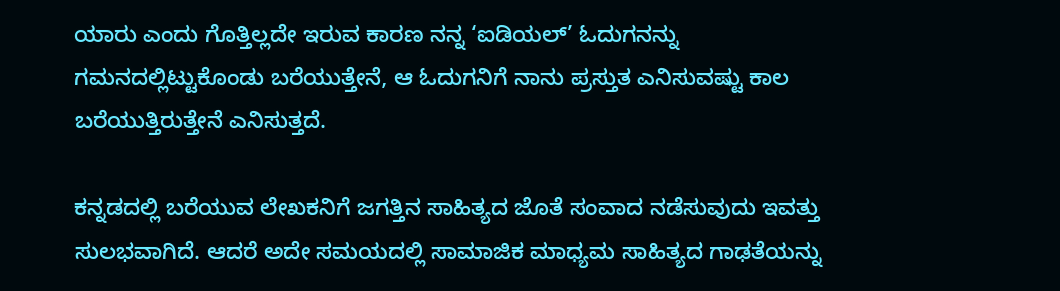ಯಾರು ಎಂದು ಗೊತ್ತಿಲ್ಲದೇ ಇರುವ ಕಾರಣ ನನ್ನ ‘ಐಡಿಯಲ್’ ಓದುಗನನ್ನು ಗಮನದಲ್ಲಿಟ್ಟುಕೊಂಡು ಬರೆಯುತ್ತೇನೆ, ಆ ಓದುಗನಿಗೆ ನಾನು ಪ್ರಸ್ತುತ ಎನಿಸುವಷ್ಟು ಕಾಲ ಬರೆಯುತ್ತಿರುತ್ತೇನೆ ಎನಿಸುತ್ತದೆ.

ಕನ್ನಡದಲ್ಲಿ ಬರೆಯುವ ಲೇಖಕನಿಗೆ ಜಗತ್ತಿನ ಸಾಹಿತ್ಯದ ಜೊತೆ ಸಂವಾದ ನಡೆಸುವುದು ಇವತ್ತು ಸುಲಭವಾಗಿದೆ. ಆದರೆ ಅದೇ ಸಮಯದಲ್ಲಿ ಸಾಮಾಜಿಕ ಮಾಧ್ಯಮ ಸಾಹಿತ್ಯದ ಗಾಢತೆಯನ್ನು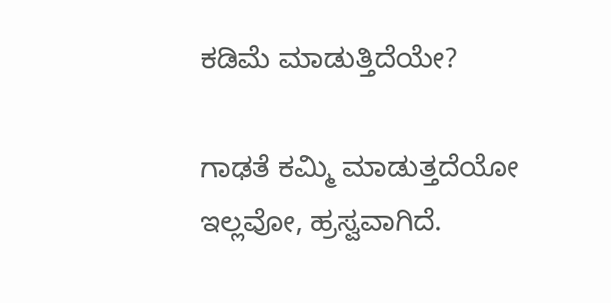ಕಡಿಮೆ ಮಾಡುತ್ತಿದೆಯೇ?

ಗಾಢತೆ ಕಮ್ಮಿ ಮಾಡುತ್ತದೆಯೋ ಇಲ್ಲವೋ, ಹ್ರಸ್ವವಾಗಿದೆ.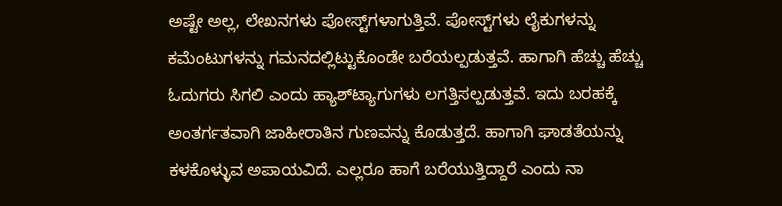ಅಷ್ಟೇ ಅಲ್ಲ, ಲೇಖನಗಳು ಪೋಸ್ಟ್‌ಗಳಾಗುತ್ತಿವೆ. ಪೋಸ್ಟ್‌ಗಳು ಲೈಕುಗಳನ್ನು ಕಮೆಂಟುಗಳನ್ನು ಗಮನದಲ್ಲಿಟ್ಟುಕೊಂಡೇ ಬರೆಯಲ್ಪಡುತ್ತವೆ. ಹಾಗಾಗಿ ಹೆಚ್ಚು ಹೆಚ್ಚು ಓದುಗರು ಸಿಗಲಿ ಎಂದು ಹ್ಯಾಶ್‍ಟ್ಯಾಗುಗಳು ಲಗತ್ತಿಸಲ್ಪಡುತ್ತವೆ. ಇದು ಬರಹಕ್ಕೆ ಅಂತರ್ಗತವಾಗಿ ಜಾಹೀರಾತಿನ ಗುಣವನ್ನು ಕೊಡುತ್ತದೆ. ಹಾಗಾಗಿ ಘಾಡತೆಯನ್ನು ಕಳಕೊಳ್ಳುವ ಅಪಾಯವಿದೆ. ಎಲ್ಲರೂ ಹಾಗೆ ಬರೆಯುತ್ತಿದ್ದಾರೆ ಎಂದು ನಾ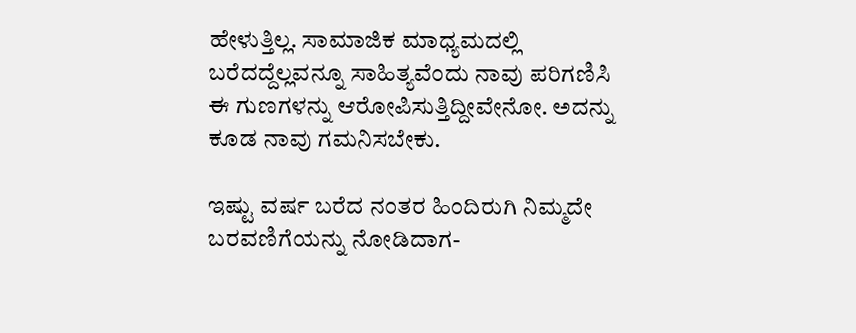ಹೇಳುತ್ತಿಲ್ಲ. ಸಾಮಾಜಿಕ ಮಾಧ್ಯಮದಲ್ಲಿ ಬರೆದದ್ದೆಲ್ಲವನ್ನೂ ಸಾಹಿತ್ಯವೆಂದು ನಾವು ಪರಿಗಣಿಸಿ ಈ ಗುಣಗಳನ್ನು ಆರೋಪಿಸುತ್ತಿದ್ದೀವೇನೋ. ಅದನ್ನು ಕೂಡ ನಾವು ಗಮನಿಸಬೇಕು.

ಇಷ್ಟು ವರ್ಷ ಬರೆದ ನಂತರ ಹಿಂದಿರುಗಿ ನಿಮ್ಮದೇ ಬರವಣಿಗೆಯನ್ನು ನೋಡಿದಾಗ-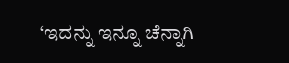‘ಇದನ್ನು ಇನ್ನೂ ಚೆನ್ನಾಗಿ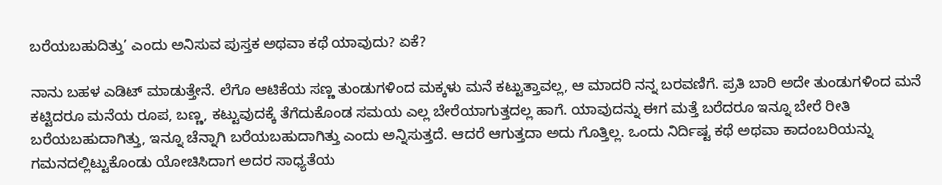ಬರೆಯಬಹುದಿತ್ತು’ ಎಂದು ಅನಿಸುವ ಪುಸ್ತಕ ಅಥವಾ ಕಥೆ ಯಾವುದು? ಏಕೆ?

ನಾನು ಬಹಳ ಎಡಿಟ್ ಮಾಡುತ್ತೇನೆ. ಲೆಗೊ ಆಟಿಕೆಯ ಸಣ್ಣ ತುಂಡುಗಳಿಂದ ಮಕ್ಕಳು ಮನೆ ಕಟ್ಟುತ್ತಾವಲ್ಲ, ಆ ಮಾದರಿ ನನ್ನ ಬರವಣಿಗೆ. ಪ್ರತಿ ಬಾರಿ ಅದೇ ತುಂಡುಗಳಿಂದ ಮನೆ ಕಟ್ಟಿದರೂ ಮನೆಯ ರೂಪ, ಬಣ್ಣ, ಕಟ್ಟುವುದಕ್ಕೆ ತೆಗೆದುಕೊಂಡ ಸಮಯ ಎಲ್ಲ ಬೇರೆಯಾಗುತ್ತದಲ್ಲ ಹಾಗೆ. ಯಾವುದನ್ನು ಈಗ ಮತ್ತೆ ಬರೆದರೂ ಇನ್ನೂ ಬೇರೆ ರೀತಿ ಬರೆಯಬಹುದಾಗಿತ್ತು, ಇನ್ನೂ ಚೆನ್ನಾಗಿ ಬರೆಯಬಹುದಾಗಿತ್ತು ಎಂದು ಅನ್ನಿಸುತ್ತದೆ. ಆದರೆ ಆಗುತ್ತದಾ ಅದು ಗೊತ್ತಿಲ್ಲ. ಒಂದು ನಿರ್ದಿಷ್ಟ ಕಥೆ ಅಥವಾ ಕಾದಂಬರಿಯನ್ನು ಗಮನದಲ್ಲಿಟ್ಟುಕೊಂಡು ಯೋಚಿಸಿದಾಗ ಅದರ ಸಾಧ್ಯತೆಯ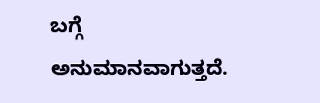ಬಗ್ಗೆ ಅನುಮಾನವಾಗುತ್ತದೆ.